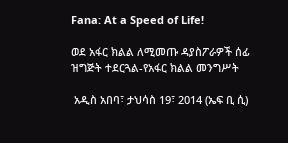Fana: At a Speed of Life!

ወደ አፋር ክልል ለሚመጡ ዳያስፖራዎች ሰፊ ዝግጅት ተደርጓል-የአፋር ክልል መንግሥት

 አዲስ አበባ፣ ታህሳስ 19፣ 2014 (ኤፍ ቢ ሲ)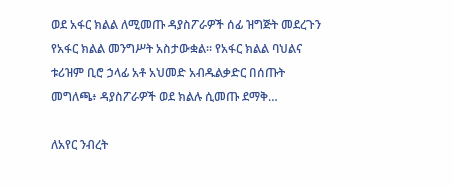ወደ አፋር ክልል ለሚመጡ ዳያስፖራዎች ሰፊ ዝግጅት መደረጉን የአፋር ክልል መንግሥት አስታውቋል፡፡ የአፋር ክልል ባህልና ቱሪዝም ቢሮ ኃላፊ አቶ አህመድ አብዱልቃድር በሰጡት መግለጫ፥ ዳያስፖራዎች ወደ ክልሉ ሲመጡ ደማቅ…

ለአየር ንብረት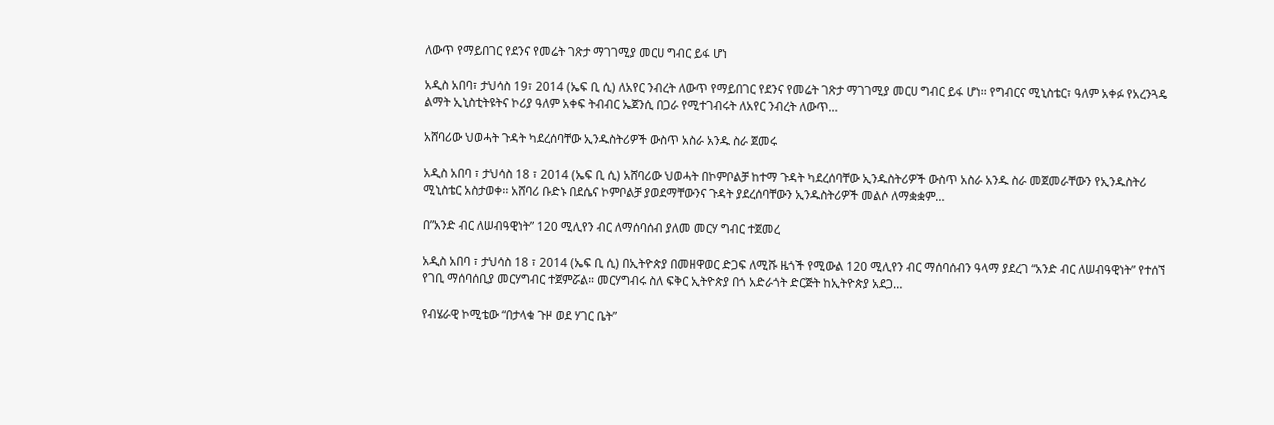ለውጥ የማይበገር የደንና የመሬት ገጽታ ማገገሚያ መርሀ ግብር ይፋ ሆነ

አዲስ አበባ፣ ታህሳስ 19፣ 2014 (ኤፍ ቢ ሲ) ለአየር ንብረት ለውጥ የማይበገር የደንና የመሬት ገጽታ ማገገሚያ መርሀ ግብር ይፋ ሆነ፡፡ የግብርና ሚኒስቴር፣ ዓለም አቀፉ የአረንጓዴ ልማት ኢኒስቲትዩትና ኮሪያ ዓለም አቀፍ ትብብር ኤጀንሲ በጋራ የሚተገብሩት ለአየር ንብረት ለውጥ…

አሸባሪው ህወሓት ጉዳት ካደረሰባቸው ኢንዱስትሪዎች ውስጥ አስራ አንዱ ስራ ጀመሩ

አዲስ አበባ ፣ ታህሳስ 18 ፣ 2014 (ኤፍ ቢ ሲ) አሸባሪው ህወሓት በኮምቦልቻ ከተማ ጉዳት ካደረሰባቸው ኢንዱስትሪዎች ውስጥ አስራ አንዱ ስራ መጀመራቸውን የኢንዱስትሪ ሚኒስቴር አስታወቀ፡፡ አሸባሪ ቡድኑ በደሴና ኮምቦልቻ ያወደማቸውንና ጉዳት ያደረሰባቸውን ኢንዱስትሪዎች መልሶ ለማቋቋም…

በ”አንድ ብር ለሠብዓዊነት” 120 ሚሊየን ብር ለማሰባሰብ ያለመ መርሃ ግብር ተጀመረ

አዲስ አበባ ፣ ታህሳስ 18 ፣ 2014 (ኤፍ ቢ ሲ) በኢትዮጵያ በመዘዋወር ድጋፍ ለሚሹ ዜጎች የሚውል 120 ሚሊየን ብር ማሰባሰብን ዓላማ ያደረገ “አንድ ብር ለሠብዓዊነት” የተሰኘ የገቢ ማሰባሰቢያ መርሃግብር ተጀምሯል። መርሃግብሩ ስለ ፍቅር ኢትዮጵያ በጎ አድራጎት ድርጅት ከኢትዮጵያ አደጋ…

የብሄራዊ ኮሚቴው “በታላቁ ጉዞ ወደ ሃገር ቤት”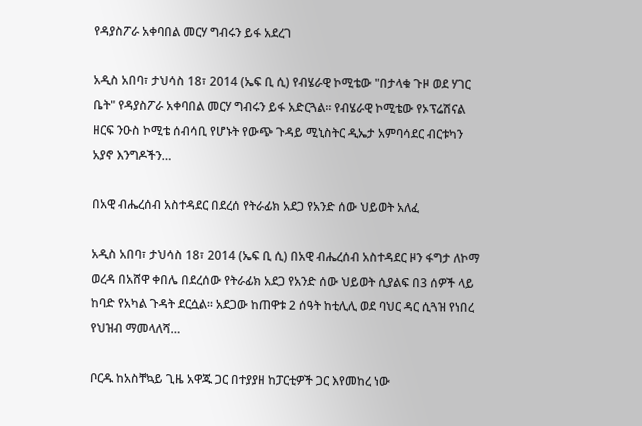የዳያስፖራ አቀባበል መርሃ ግብሩን ይፋ አደረገ

አዲስ አበባ፣ ታህሳስ 18፣ 2014 (ኤፍ ቢ ሲ) የብሄራዊ ኮሚቴው "በታላቁ ጉዞ ወደ ሃገር ቤት" የዳያስፖራ አቀባበል መርሃ ግብሩን ይፋ አድርጓል፡፡ የብሄራዊ ኮሚቴው የኦፕሬሽናል ዘርፍ ንዑስ ኮሚቴ ሰብሳቢ የሆኑት የውጭ ጉዳይ ሚኒስትር ዲኤታ አምባሳደር ብርቱካን አያኖ እንግዶችን…

በአዊ ብሔረሰብ አስተዳደር በደረሰ የትራፊክ አደጋ የአንድ ሰው ህይወት አለፈ

አዲስ አበባ፣ ታህሳስ 18፣ 2014 (ኤፍ ቢ ሲ) በአዊ ብሔረሰብ አስተዳደር ዞን ፋግታ ለኮማ ወረዳ በአሸዋ ቀበሌ በደረሰው የትራፊክ አደጋ የአንድ ሰው ህይወት ሲያልፍ በ3 ሰዎች ላይ ከባድ የአካል ጉዳት ደርሷል። አደጋው ከጠዋቱ 2 ሰዓት ከቲሊሊ ወደ ባህር ዳር ሲጓዝ የነበረ የህዝብ ማመላለሻ…

ቦርዱ ከአስቸኳይ ጊዜ አዋጁ ጋር በተያያዘ ከፓርቲዎች ጋር እየመከረ ነው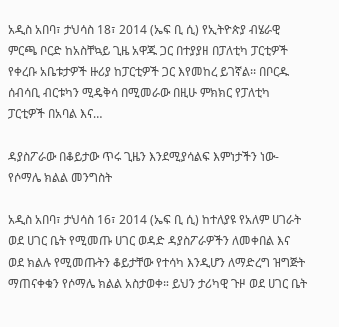አዲስ አበባ፣ ታህሳስ 18፣ 2014 (ኤፍ ቢ ሲ) የኢትዮጵያ ብሄራዊ ምርጫ ቦርድ ከአስቸኳይ ጊዜ አዋጁ ጋር በተያያዘ በፓለቲካ ፓርቲዎች የቀረቡ አቤቱታዎች ዙሪያ ከፓርቲዎች ጋር እየመከረ ይገኛል፡፡ በቦርዱ ሰብሳቢ ብርቱካን ሚዴቅሳ በሚመራው በዚሁ ምክክር የፓለቲካ ፓርቲዎች በአባል እና…

ዳያስፖራው በቆይታው ጥሩ ጊዜን እንደሚያሳልፍ እምነታችን ነው- የሶማሌ ክልል መንግስት

አዲስ አበባ፣ ታህሳስ 16፣ 2014 (ኤፍ ቢ ሲ) ከተለያዩ የአለም ሀገራት ወደ ሀገር ቤት የሚመጡ ሀገር ወዳድ ዳያስፖራዎችን ለመቀበል እና ወደ ክልሉ የሚመጡትን ቆይታቸው የተሳካ እንዲሆን ለማድረግ ዝግጅት ማጠናቀቁን የሶማሌ ክልል አስታወቀ። ይህን ታሪካዊ ጉዞ ወደ ሀገር ቤት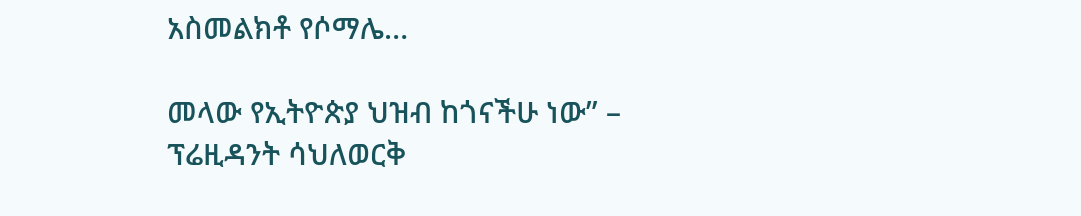አስመልክቶ የሶማሌ…

መላው የኢትዮጵያ ህዝብ ከጎናችሁ ነው” – ፕሬዚዳንት ሳህለወርቅ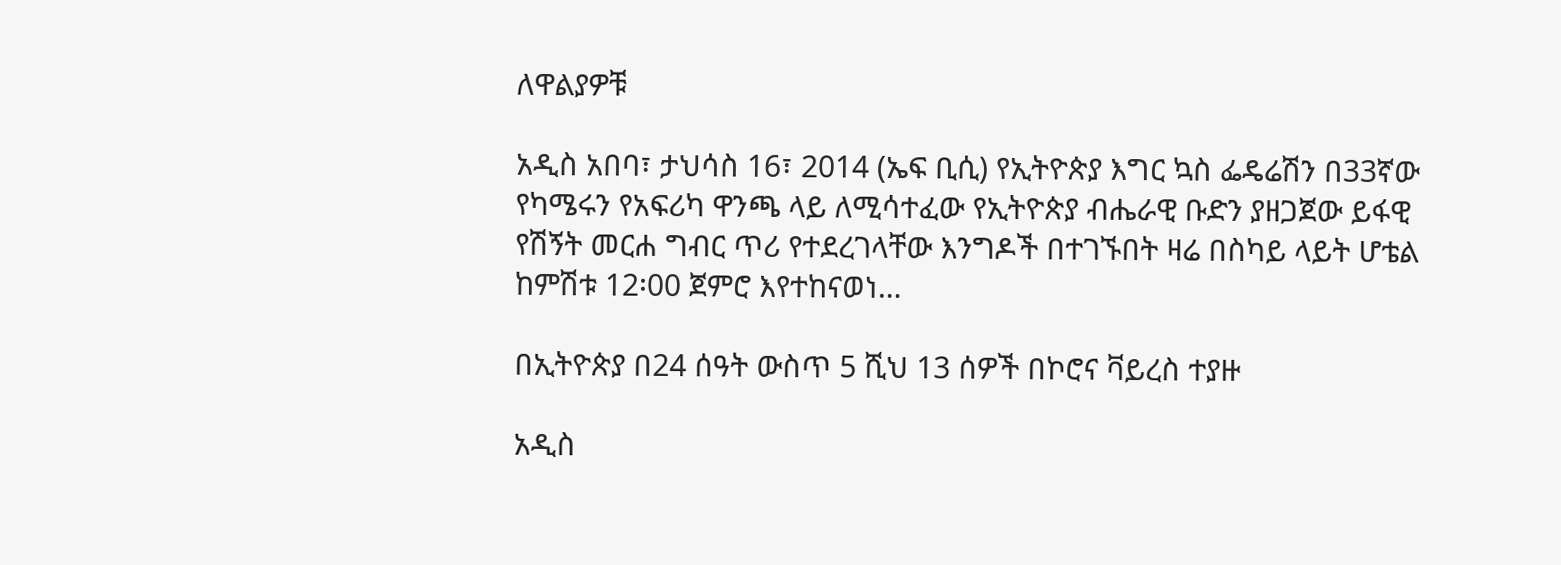ለዋልያዎቹ

አዲስ አበባ፣ ታህሳስ 16፣ 2014 (ኤፍ ቢሲ) የኢትዮጵያ እግር ኳስ ፌዴሬሽን በ33ኛው የካሜሩን የአፍሪካ ዋንጫ ላይ ለሚሳተፈው የኢትዮጵያ ብሔራዊ ቡድን ያዘጋጀው ይፋዊ የሽኝት መርሐ ግብር ጥሪ የተደረገላቸው እንግዶች በተገኙበት ዛሬ በስካይ ላይት ሆቴል ከምሽቱ 12፡00 ጀምሮ እየተከናወነ…

በኢትዮጵያ በ24 ሰዓት ውስጥ 5 ሺህ 13 ሰዎች በኮሮና ቫይረስ ተያዙ

አዲስ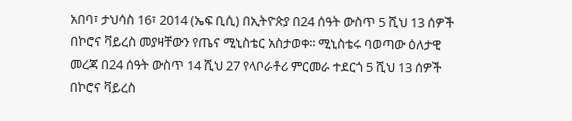አበባ፣ ታህሳስ 16፣ 2014 (ኤፍ ቢሲ) በኢትዮጵያ በ24 ሰዓት ውስጥ 5 ሺህ 13 ሰዎች በኮሮና ቫይረስ መያዛቸውን የጤና ሚኒስቴር አስታወቀ፡፡ ሚኒስቴሩ ባወጣው ዕለታዊ መረጃ በ24 ሰዓት ውስጥ 14 ሺህ 27 የላቦራቶሪ ምርመራ ተደርጎ 5 ሺህ 13 ሰዎች በኮሮና ቫይረስ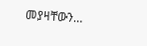መያዛቸውን…